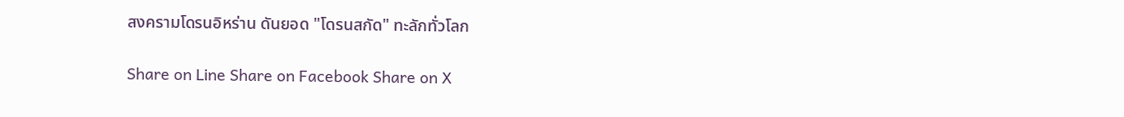สงครามโดรนอิหร่าน ดันยอด "โดรนสกัด" ทะลักทั่วโลก

Share on Line Share on Facebook Share on X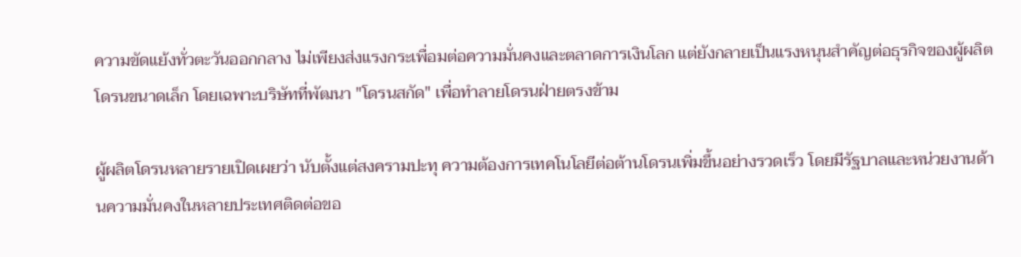ความขัดแย้งทั่วตะวันออกกลาง ไม่เพียงส่งแรงกระเพื่อมต่อความมั่นคงและตลาดการเงินโลก แต่ยังกลายเป็นแรงหนุนสำคัญต่อธุรกิจของผู้ผลิตโดรนขนาดเล็ก โดยเฉพาะบริษัทที่พัฒนา "โดรนสกัด" เพื่อทำลายโดรนฝ่ายตรงข้าม

ผู้ผลิตโดรนหลายรายเปิดเผยว่า นับตั้งแต่สงครามปะทุ ความต้องการเทคโนโลยีต่อต้านโดรนเพิ่มขึ้นอย่างรวดเร็ว โดยมีรัฐบาลและหน่วยงานด้านความมั่นคงในหลายประเทศติดต่อขอ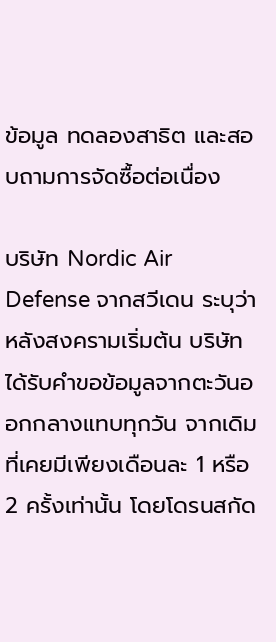ข้อมูล ทดลองสาธิต และสอบถามการจัดซื้อต่อเนื่อง

บริษัท Nordic Air Defense จากสวีเดน ระบุว่า หลังสงครามเริ่มต้น บริษัทได้รับคำขอข้อมูลจากตะวันออกกลางแทบทุกวัน จากเดิมที่เคยมีเพียงเดือนละ 1 หรือ 2 ครั้งเท่านั้น โดยโดรนสกัด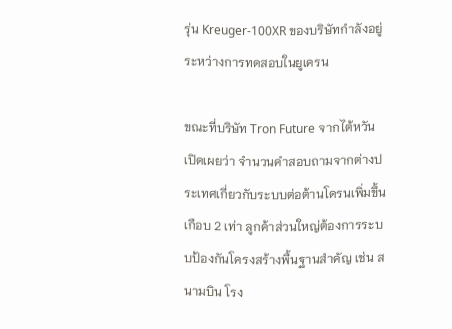รุ่น Kreuger-100XR ของบริษัทกำลังอยู่ระหว่างการทดสอบในยูเครน

ขณะที่บริษัท Tron Future จากไต้หวัน เปิดเผยว่า จำนวนคำสอบถามจากต่างประเทศเกี่ยวกับระบบต่อต้านโดรนเพิ่มขึ้นเกือบ 2 เท่า ลูกค้าส่วนใหญ่ต้องการระบบป้องกันโครงสร้างพื้นฐานสำคัญ เช่น สนามบิน โรง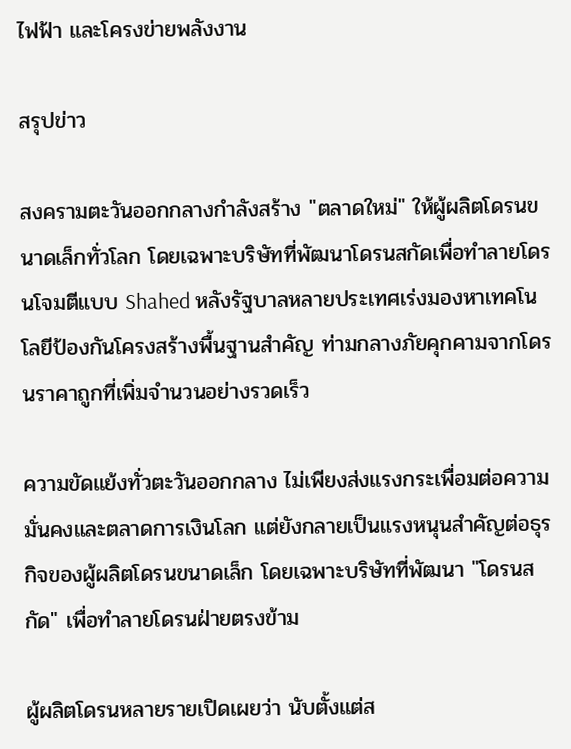ไฟฟ้า และโครงข่ายพลังงาน

สรุปข่าว

สงครามตะวันออกกลางกำลังสร้าง "ตลาดใหม่" ให้ผู้ผลิตโดรนขนาดเล็กทั่วโลก โดยเฉพาะบริษัทที่พัฒนาโดรนสกัดเพื่อทำลายโดรนโจมตีแบบ Shahed หลังรัฐบาลหลายประเทศเร่งมองหาเทคโนโลยีป้องกันโครงสร้างพื้นฐานสำคัญ ท่ามกลางภัยคุกคามจากโดรนราคาถูกที่เพิ่มจำนวนอย่างรวดเร็ว

ความขัดแย้งทั่วตะวันออกกลาง ไม่เพียงส่งแรงกระเพื่อมต่อความมั่นคงและตลาดการเงินโลก แต่ยังกลายเป็นแรงหนุนสำคัญต่อธุรกิจของผู้ผลิตโดรนขนาดเล็ก โดยเฉพาะบริษัทที่พัฒนา "โดรนสกัด" เพื่อทำลายโดรนฝ่ายตรงข้าม

ผู้ผลิตโดรนหลายรายเปิดเผยว่า นับตั้งแต่ส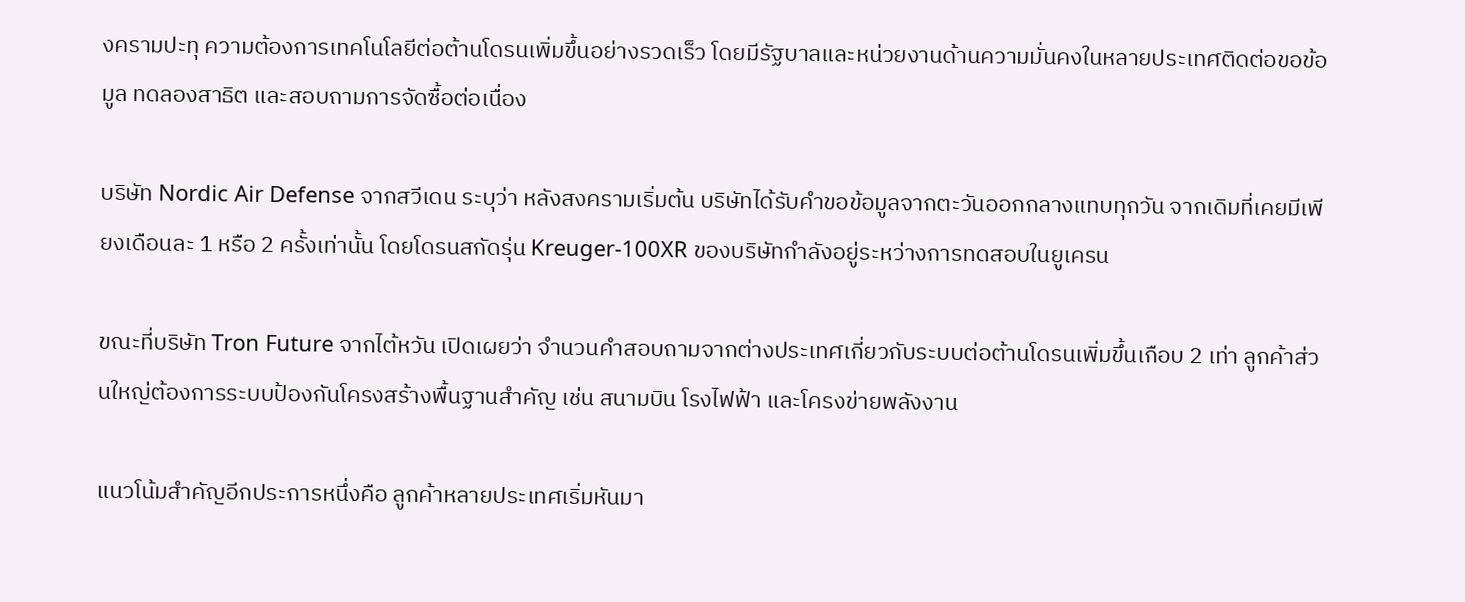งครามปะทุ ความต้องการเทคโนโลยีต่อต้านโดรนเพิ่มขึ้นอย่างรวดเร็ว โดยมีรัฐบาลและหน่วยงานด้านความมั่นคงในหลายประเทศติดต่อขอข้อมูล ทดลองสาธิต และสอบถามการจัดซื้อต่อเนื่อง

บริษัท Nordic Air Defense จากสวีเดน ระบุว่า หลังสงครามเริ่มต้น บริษัทได้รับคำขอข้อมูลจากตะวันออกกลางแทบทุกวัน จากเดิมที่เคยมีเพียงเดือนละ 1 หรือ 2 ครั้งเท่านั้น โดยโดรนสกัดรุ่น Kreuger-100XR ของบริษัทกำลังอยู่ระหว่างการทดสอบในยูเครน

ขณะที่บริษัท Tron Future จากไต้หวัน เปิดเผยว่า จำนวนคำสอบถามจากต่างประเทศเกี่ยวกับระบบต่อต้านโดรนเพิ่มขึ้นเกือบ 2 เท่า ลูกค้าส่วนใหญ่ต้องการระบบป้องกันโครงสร้างพื้นฐานสำคัญ เช่น สนามบิน โรงไฟฟ้า และโครงข่ายพลังงาน

แนวโน้มสำคัญอีกประการหนึ่งคือ ลูกค้าหลายประเทศเริ่มหันมา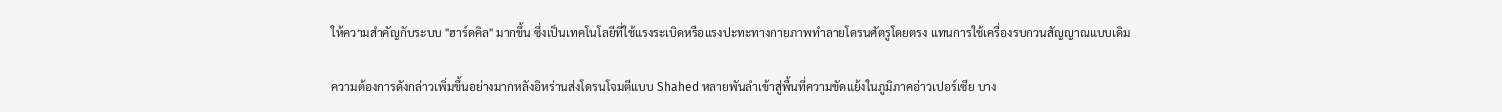ให้ความสำคัญกับระบบ "ฮาร์ดคิล" มากขึ้น ซึ่งเป็นเทคโนโลยีที่ใช้แรงระเบิดหรือแรงปะทะทางกายภาพทำลายโดรนศัตรูโดยตรง แทนการใช้เครื่องรบกวนสัญญาณแบบเดิม

ความต้องการดังกล่าวเพิ่มขึ้นอย่างมากหลังอิหร่านส่งโดรนโจมตีแบบ Shahed หลายพันลำเข้าสู่พื้นที่ความขัดแย้งในภูมิภาคอ่าวเปอร์เซีย บาง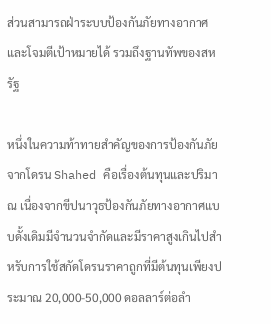ส่วนสามารถฝ่าระบบป้องกันภัยทางอากาศและโจมตีเป้าหมายได้ รวมถึงฐานทัพของสหรัฐ

หนึ่งในความท้าทายสำคัญของการป้องกันภัยจากโดรน Shahed คือเรื่องต้นทุนและปริมาณ เนื่องจากขีปนาวุธป้องกันภัยทางอากาศแบบดั้งเดิมมีจำนวนจำกัดและมีราคาสูงเกินไปสำหรับการใช้สกัดโดรนราคาถูกที่มีต้นทุนเพียงประมาณ 20,000-50,000 ดอลลาร์ต่อลำ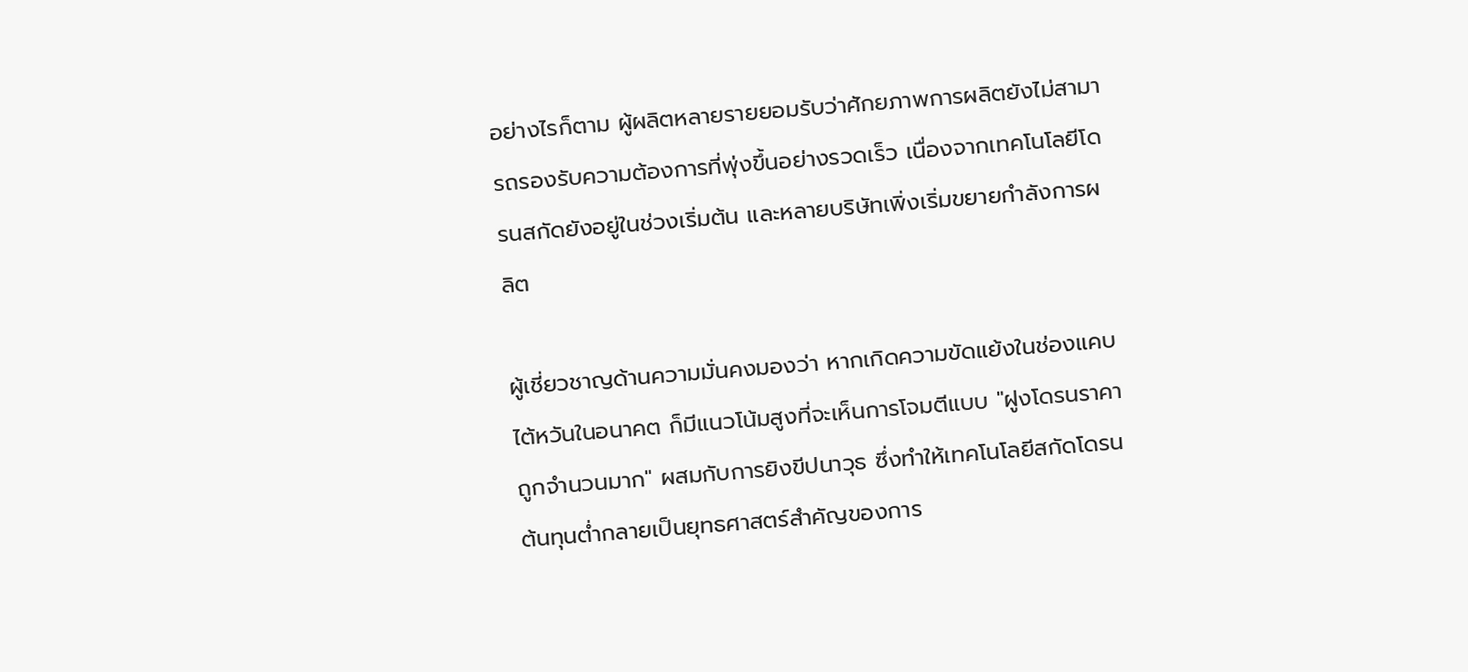อย่างไรก็ตาม ผู้ผลิตหลายรายยอมรับว่าศักยภาพการผลิตยังไม่สามารถรองรับความต้องการที่พุ่งขึ้นอย่างรวดเร็ว เนื่องจากเทคโนโลยีโดรนสกัดยังอยู่ในช่วงเริ่มต้น และหลายบริษัทเพิ่งเริ่มขยายกำลังการผลิต

ผู้เชี่ยวชาญด้านความมั่นคงมองว่า หากเกิดความขัดแย้งในช่องแคบไต้หวันในอนาคต ก็มีแนวโน้มสูงที่จะเห็นการโจมตีแบบ "ฝูงโดรนราคาถูกจำนวนมาก" ผสมกับการยิงขีปนาวุธ ซึ่งทำให้เทคโนโลยีสกัดโดรนต้นทุนต่ำกลายเป็นยุทธศาสตร์สำคัญของการ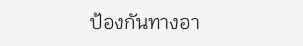ป้องกันทางอา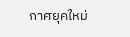กาศยุคใหม่